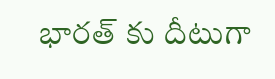భారత్ కు దీటుగా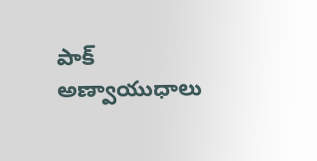పాక్ అణ్వాయుధాలు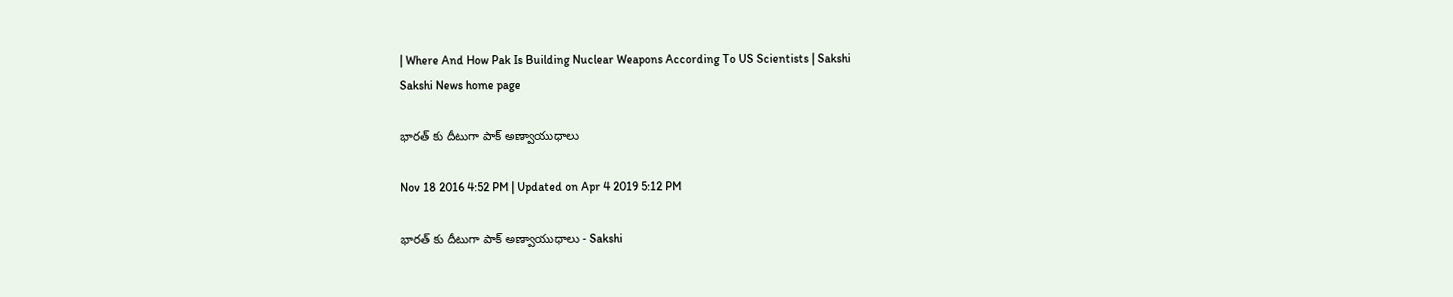| Where And How Pak Is Building Nuclear Weapons According To US Scientists | Sakshi
Sakshi News home page

భారత్ కు దీటుగా పాక్ అణ్వాయుధాలు

Nov 18 2016 4:52 PM | Updated on Apr 4 2019 5:12 PM

భారత్ కు దీటుగా పాక్ అణ్వాయుధాలు - Sakshi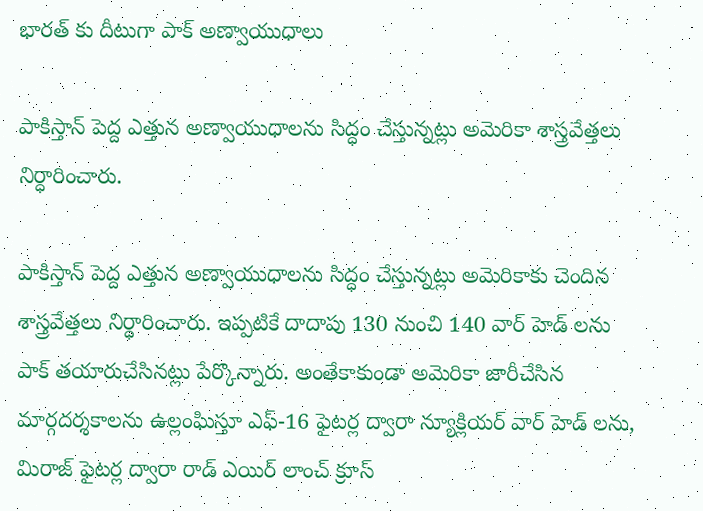భారత్ కు దీటుగా పాక్ అణ్వాయుధాలు

పాకిస్తాన్ పెద్ద ఎత్తున అణ్వాయుధాలను సిద్ధం చేస్తున్నట్లు అమెరికా శాస్త్రవేత్తలు నిర్ధారించారు.

పాకిస్తాన్ పెద్ద ఎత్తున అణ్వాయుధాలను సిద్ధం చేస్తున్నట్లు అమెరికాకు చెందిన శాస్త్రవేత్తలు నిర్ధారించారు. ఇప్పటికే దాదాపు 130 నుంచి 140 వార్ హెడ్ లను పాక్ తయారుచేసినట్లు పేర్కొన్నారు. అంతేకాకుండా అమెరికా జారీచేసిన మార్గదర్శకాలను ఉల్లంఘిస్తూ ఎఫ్-16 ఫైటర్ల ద్వారా న్యూక్లియర్ వార్ హెడ్ లను, మిరాజ్ ఫైటర్ల ద్వారా రాడ్ ఎయిర్ లాంచ్ క్రూస్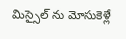మిస్సైల్ ను మోసుకెళ్లే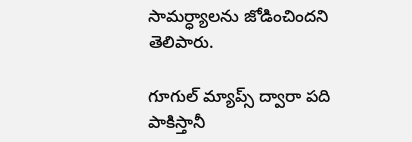సామర్ధ్యాలను జోడించిందని తెలిపారు.

గూగుల్ మ్యాప్స్ ద్వారా పది పాకిస్తానీ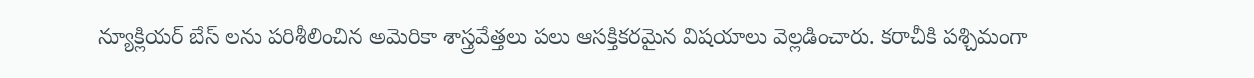న్యూక్లియర్ బేస్ లను పరిశీలించిన అమెరికా శాస్త్రవేత్తలు పలు ఆసక్తికరమైన విషయాలు వెల్లడించారు. కరాచీకి పశ్చిమంగా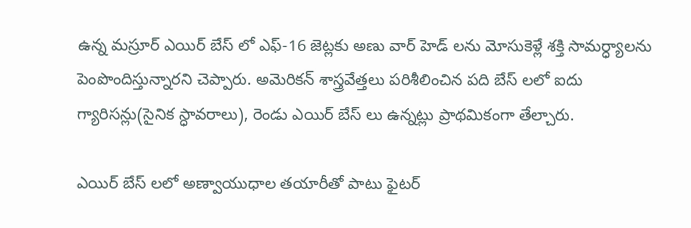ఉన్న మస్రూర్ ఎయిర్ బేస్ లో ఎఫ్-16 జెట్లకు అణు వార్ హెడ్ లను మోసుకెళ్లే శక్తి సామర్ధ్యాలను పెంపొందిస్తున్నారని చెప్పారు. అమెరికన్ శాస్త్రవేత్తలు పరిశీలించిన పది బేస్ లలో ఐదు గ్యారిసన్లు(సైనిక స్ధావరాలు), రెండు ఎయిర్ బేస్ లు ఉన్నట్లు ప్రాథమికంగా తేల్చారు.

ఎయిర్ బేస్ లలో అణ్వాయుధాల తయారీతో పాటు ఫైటర్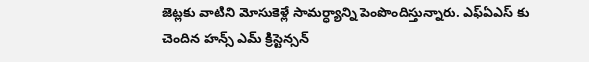జెట్లకు వాటిని మోసుకెళ్లే సామర్ధ్యాన్ని పెంపొందిస్తున్నారు. ఎఫ్ఏఎస్ కు చెందిన హన్స్ ఎమ్ క్రిస్టెన్సన్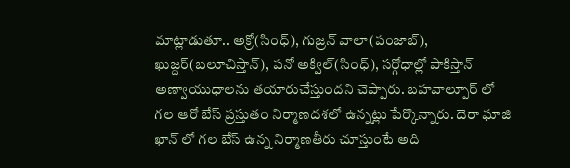మాట్లాడుతూ.. అక్రో(సింధ్), గుజ్రన్ వాలా(పంజాబ్), ఖుజ్దర్(బలూచిస్తాన్), పనో అక్విల్(సింధ్), సర్గోధాల్లో పాకిస్తాన్ అణ్వాయుధాలను తయారుచేస్తుందని చెప్పారు. బహవాల్పూర్ లో గల ఆరో బేస్ ప్రస్తుతం నిర్మాణదశలో ఉన్నట్లు పేర్కొన్నారు. దెరా ఘాజి ఖాన్ లో గల బేస్ ఉన్న నిర్మాణతీరు చూస్తుంటే అది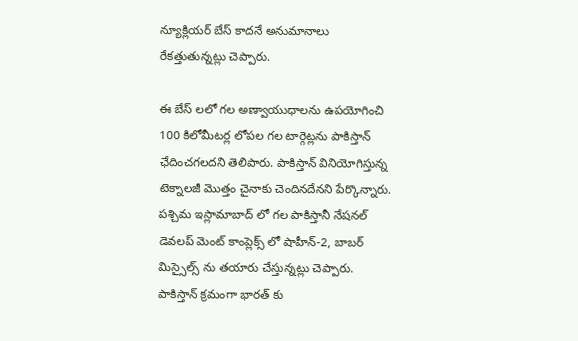న్యూక్లియర్ బేస్ కాదనే అనుమానాలు రేకత్తుతున్నట్లు చెప్పారు.

ఈ బేస్ లలో గల అణ్వాయుధాలను ఉపయోగించి 100 కిలోమీటర్ల లోపల గల టార్గెట్లను పాకిస్తాన్ ఛేదించగలదని తెలిపారు. పాకిస్తాన్ వినియోగిస్తున్న టెక్నాలజీ మొత్తం చైనాకు చెందినదేనని పేర్కొన్నారు. పశ్చిమ ఇస్లామాబాద్ లో గల పాకిస్తానీ నేషనల్ డెవలప్ మెంట్ కాంప్లెక్స్ లో షాహీన్-2, బాబర్ మిస్సైల్స్ ను తయారు చేస్తున్నట్లు చెప్పారు. పాకిస్తాన్ క్రమంగా భారత్ కు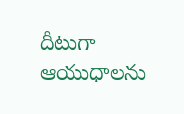దీటుగా ఆయుధాలను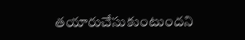తయారుచేసుకుంటుందని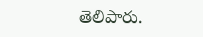తెలిపారు.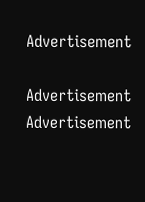Advertisement

Advertisement
Advertisement